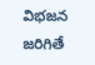విభజన జరిగితే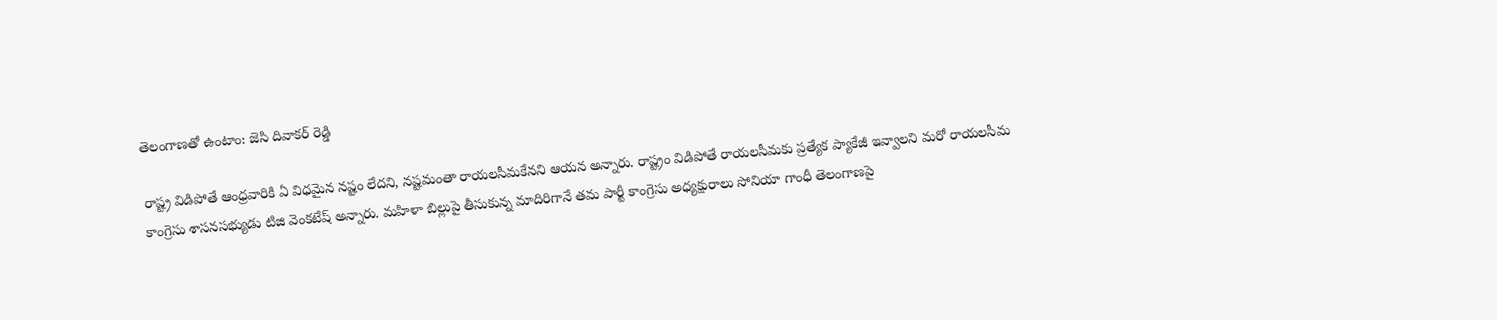తెలంగాణతో ఉంటాం: జెసి దివాకర్ రెడ్డి

రాష్ట్ర విడిపోతే ఆంధ్రవారికి ఏ విధమైన నష్టం లేదని, నష్టమంతా రాయలసీమకేనని ఆయన అన్నారు. రాష్ట్రం విడిపోతే రాయలసీమకు ప్రత్యేక ప్యాకేజీ ఇవ్వాలని మరో రాయలసీమ కాంగ్రెసు శాసనసభ్యుడు టిజి వెంకటేష్ అన్నారు. మహిళా బిల్లుపై తీసుకున్న మాదిరిగానే తమ పార్టీ కాంగ్రెసు అధ్యక్షురాలు సోనియా గాంధీ తెలంగాణపై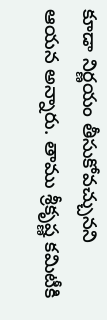కూడా నిర్ణయం తీసుకోవచ్చునని ఆయన అన్నారు. తాము శ్రీకృష్ణ కమిటీకి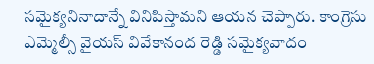సమైక్యనినాదాన్నే వినిపిస్తామని ఆయన చెప్పారు. కాంగ్రెసు ఎమ్మెల్సీ వైయస్ వివేకానంద రెడ్డి సమైక్యవాదం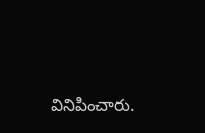వినిపించారు.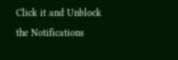Click it and Unblock the Notifications